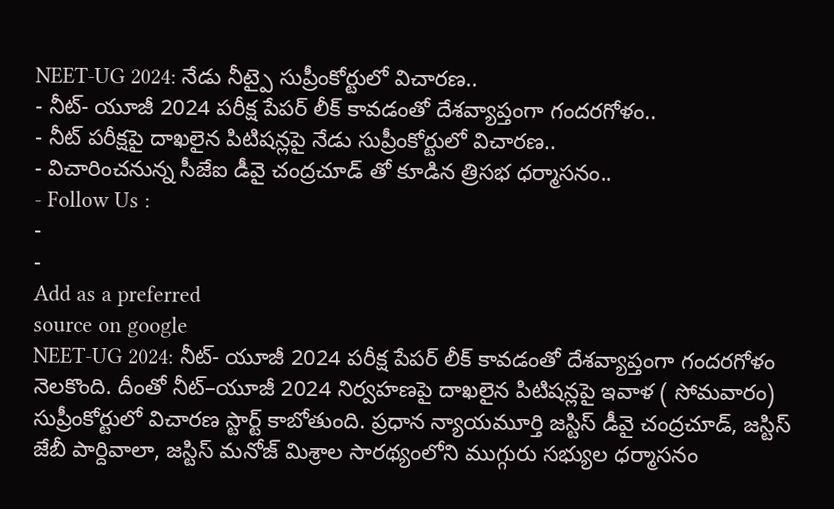NEET-UG 2024: నేడు నీట్పై సుప్రీంకోర్టులో విచారణ..
- నీట్- యూజీ 2024 పరీక్ష పేపర్ లీక్ కావడంతో దేశవ్యాప్తంగా గందరగోళం..
- నీట్ పరీక్షపై దాఖలైన పిటిషన్లపై నేడు సుప్రీంకోర్టులో విచారణ..
- విచారించనున్న సీజేఐ డీవై చంద్రచూడ్ తో కూడిన త్రిసభ ధర్మాసనం..
- Follow Us :
-
-
Add as a preferred
source on google
NEET-UG 2024: నీట్- యూజీ 2024 పరీక్ష పేపర్ లీక్ కావడంతో దేశవ్యాప్తంగా గందరగోళం నెలకొంది. దీంతో నీట్–యూజీ 2024 నిర్వహణపై దాఖలైన పిటిషన్లపై ఇవాళ ( సోమవారం) సుప్రీంకోర్టులో విచారణ స్టార్ట్ కాబోతుంది. ప్రధాన న్యాయమూర్తి జస్టిస్ డీవై చంద్రచూడ్, జస్టిస్ జేబీ పార్దివాలా, జస్టిస్ మనోజ్ మిశ్రాల సారథ్యంలోని ముగ్గురు సభ్యుల ధర్మాసనం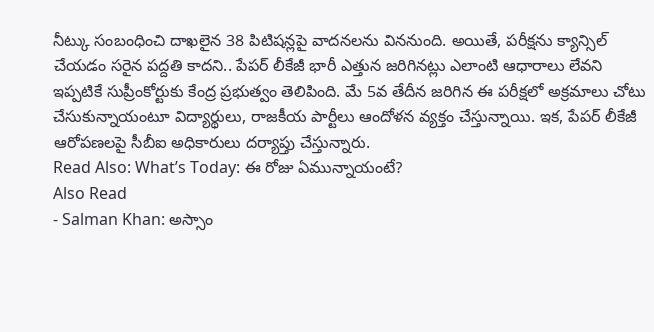నీట్కు సంబంధించి దాఖలైన 38 పిటిషన్లపై వాదనలను విననుంది. అయితే, పరీక్షను క్యాన్సిల్ చేయడం సరైన పద్దతి కాదని.. పేపర్ లీకేజీ భారీ ఎత్తున జరిగినట్లు ఎలాంటి ఆధారాలు లేవని ఇప్పటికే సుప్రీంకోర్టుకు కేంద్ర ప్రభుత్వం తెలిపింది. మే 5వ తేదీన జరిగిన ఈ పరీక్షలో అక్రమాలు చోటు చేసుకున్నాయంటూ విద్యార్థులు, రాజకీయ పార్టీలు ఆందోళన వ్యక్తం చేస్తున్నాయి. ఇక, పేపర్ లీకేజీ ఆరోపణలపై సీబీఐ అధికారులు దర్యాప్తు చేస్తున్నారు.
Read Also: What’s Today: ఈ రోజు ఏమున్నాయంటే?
Also Read
- Salman Khan: అస్సాం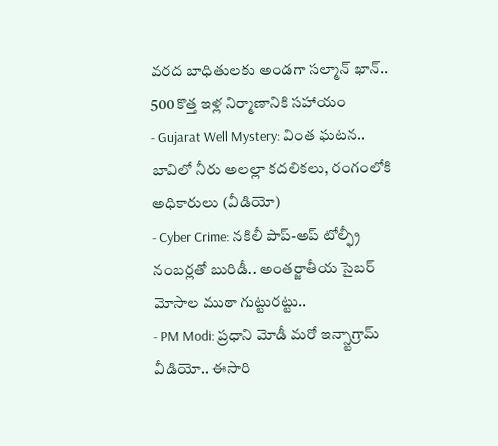వరద బాధితులకు అండగా సల్మాన్ ఖాన్.. 500 కొత్త ఇళ్ల నిర్మాణానికి సహాయం
- Gujarat Well Mystery: వింత ఘటన.. బావిలో నీరు అలల్లా కదలికలు, రంగంలోకి అధికారులు (వీడియో)
- Cyber Crime: నకిలీ పాప్-అప్ టోల్ఫ్రీ నంబర్లతో బురిడీ.. అంతర్జాతీయ సైబర్ మోసాల ముఠా గుట్టురట్టు..
- PM Modi: ప్రధాని మోడీ మరో ఇన్స్టాగ్రామ్ వీడియో.. ఈసారి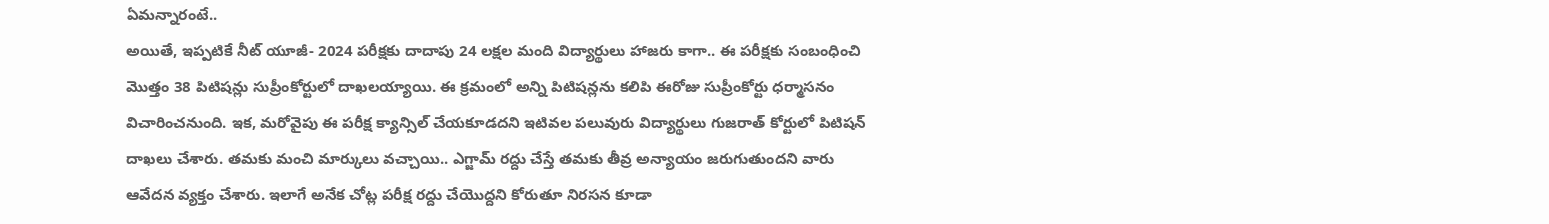ఏమన్నారంటే..
అయితే, ఇప్పటికే నీట్ యూజీ- 2024 పరీక్షకు దాదాపు 24 లక్షల మంది విద్యార్థులు హాజరు కాగా.. ఈ పరీక్షకు సంబంధించి మొత్తం 38 పిటిషన్లు సుప్రీంకోర్టులో దాఖలయ్యాయి. ఈ క్రమంలో అన్ని పిటిషన్లను కలిపి ఈరోజు సుప్రీంకోర్టు ధర్మాసనం విచారించనుంది. ఇక, మరోవైపు ఈ పరీక్ష క్యాన్సిల్ చేయకూడదని ఇటివల పలువురు విద్యార్థులు గుజరాత్ కోర్టులో పిటిషన్ దాఖలు చేశారు. తమకు మంచి మార్కులు వచ్చాయి.. ఎగ్జామ్ రద్దు చేస్తే తమకు తీవ్ర అన్యాయం జరుగుతుందని వారు ఆవేదన వ్యక్తం చేశారు. ఇలాగే అనేక చోట్ల పరీక్ష రద్దు చేయొద్దని కోరుతూ నిరసన కూడా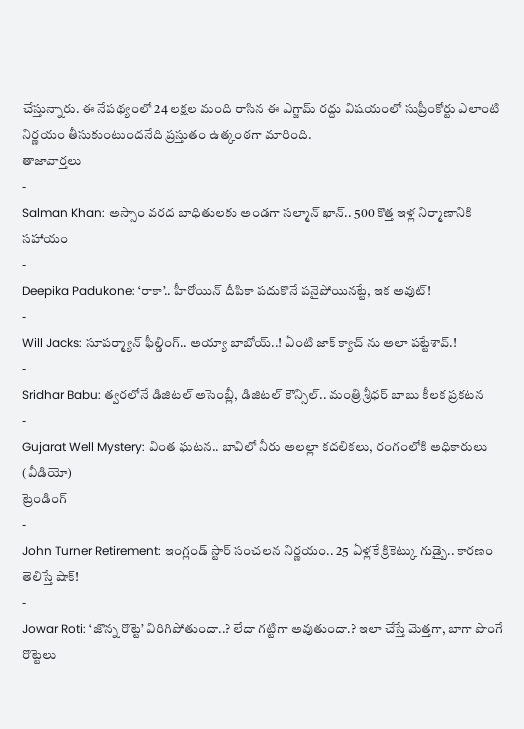చేస్తున్నారు. ఈ నేపథ్యంలో 24 లక్షల మంది రాసిన ఈ ఎగ్జామ్ రద్దు విషయంలో సుప్రీంకోర్టు ఎలాంటి నిర్ణయం తీసుకుంటుందనేది ప్రస్తుతం ఉత్కంఠగా మారింది.
తాజావార్తలు
-
Salman Khan: అస్సాం వరద బాధితులకు అండగా సల్మాన్ ఖాన్.. 500 కొత్త ఇళ్ల నిర్మాణానికి సహాయం
-
Deepika Padukone: ‘రాకా’.. హీరోయిన్ దీపికా పదుకొనే పనైపోయినట్టే, ఇక అవుట్!
-
Will Jacks: సూపర్మ్యాన్ ఫీల్డింగ్.. అయ్యా బాబోయ్..! ఏంటి జాక్ క్యాచ్ ను అలా పట్టేశావ్.!
-
Sridhar Babu: త్వరలోనే డిజిటల్ అసెంబ్లీ, డిజిటల్ కౌన్సిల్.. మంత్రి శ్రీధర్ బాబు కీలక ప్రకటన
-
Gujarat Well Mystery: వింత ఘటన.. బావిలో నీరు అలల్లా కదలికలు, రంగంలోకి అధికారులు (వీడియో)
ట్రెండింగ్
-
John Turner Retirement: ఇంగ్లండ్ స్టార్ సంచలన నిర్ణయం.. 25 ఏళ్లకే క్రికెట్కు గుడ్బై.. కారణం తెలిస్తే షాక్!
-
Jowar Roti: ‘జొన్న రొట్టె’ విరిగిపోతుందా..? లేదా గట్టిగా అవుతుందా.? ఇలా చేస్తే మెత్తగా, బాగా పొంగే రొట్టెలు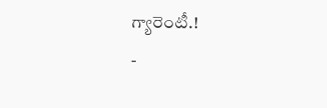గ్యారెంటీ.!
-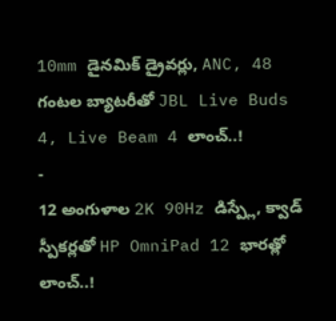10mm డైనమిక్ డ్రైవర్లు, ANC, 48 గంటల బ్యాటరీతో JBL Live Buds 4, Live Beam 4 లాంచ్..!
-
12 అంగుళాల 2K 90Hz డిస్ప్లే, క్వాడ్ స్పీకర్లతో HP OmniPad 12 భారత్లో లాంచ్..!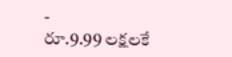-
రూ.9.99 లక్షలకే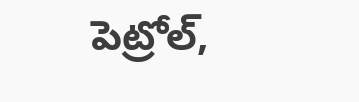పెట్రోల్,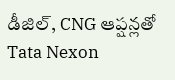డీజిల్, CNG ఆప్షన్లతో Tata Nexon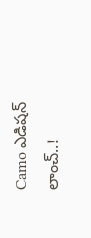Camo ఎడిషన్ లాంచ్..!